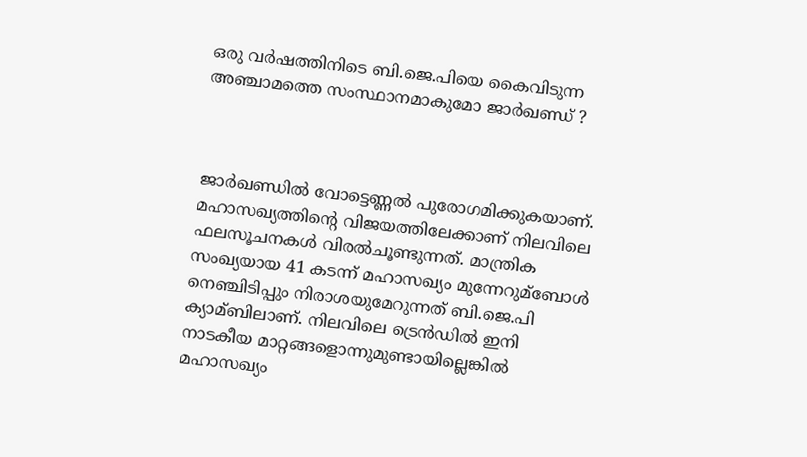ഒരു വര്‍ഷത്തിനിടെ ബി.ജെ.പിയെ കൈവിടുന്ന അഞ്ചാമത്തെ സംസ്ഥാനമാകുമോ ജാര്‍ഖണ്ഡ് ?



ജാര്‍ഖണ്ഡില്‍ വോട്ടെണ്ണല്‍ പുരോഗമിക്കുകയാണ്. മഹാസഖ്യത്തിന്റെ വിജയത്തിലേക്കാണ് നിലവിലെ ഫലസൂചനകള്‍ വിരല്‍ചൂണ്ടുന്നത്. മാന്ത്രിക സംഖ്യയായ 41 കടന്ന് മഹാസഖ്യം മുന്നേറുമ്ബോള്‍ നെഞ്ചിടിപ്പും നിരാശയുമേറുന്നത് ബി.ജെ.പി ക്യാമ്ബിലാണ്. നിലവിലെ ട്രെന്‍ഡില്‍ ഇനി നാടകീയ മാറ്റങ്ങളൊന്നുമുണ്ടായില്ലെങ്കില്‍ മഹാസഖ്യം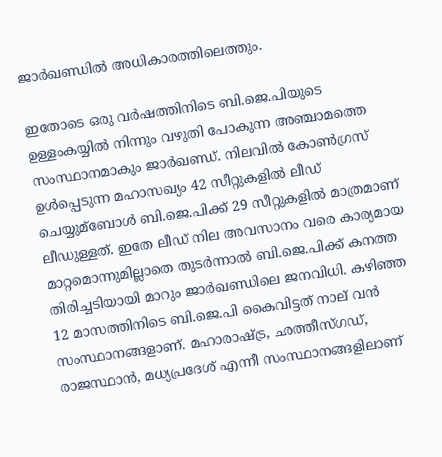ജാര്‍ഖണ്ഡില്‍ അധികാരത്തിലെത്തും.

ഇതോടെ ഒരു വര്‍ഷത്തിനിടെ ബി.ജെ.പിയുടെ ഉള്ളംകയ്യില്‍ നിന്നും വഴുതി പോകുന്ന അഞ്ചാമത്തെ സംസ്ഥാനമാകും ജാര്‍ഖണ്ഡ്. നിലവില്‍ കോണ്‍ഗ്രസ് ഉള്‍പ്പെടുന്ന മഹാസഖ്യം 42 സീറ്റുകളില്‍ ലീഡ് ചെയ്യുമ്ബോള്‍ ബി.ജെ.പിക്ക് 29 സീറ്റുകളില്‍ മാത്രമാണ് ലീഡുള്ളത്. ഇതേ ലീഡ് നില അവസാനം വരെ കാര്യമായ മാറ്റമൊന്നുമില്ലാതെ തുടര്‍ന്നാല്‍ ബി.ജെ.പിക്ക് കനത്ത തിരിച്ചടിയായി മാറും ജാര്‍ഖണ്ഡിലെ ജനവിധി. കഴിഞ്ഞ 12 മാസത്തിനിടെ ബി.ജെ.പി കൈവിട്ടത് നാല് വന്‍ സംസ്ഥാനങ്ങളാണ്. മഹാരാഷ്ട്ര, ഛത്തീസ്ഗഡ്, രാജസ്ഥാന്‍, മധ്യപ്രദേശ് എന്നീ സംസ്ഥാനങ്ങളിലാണ്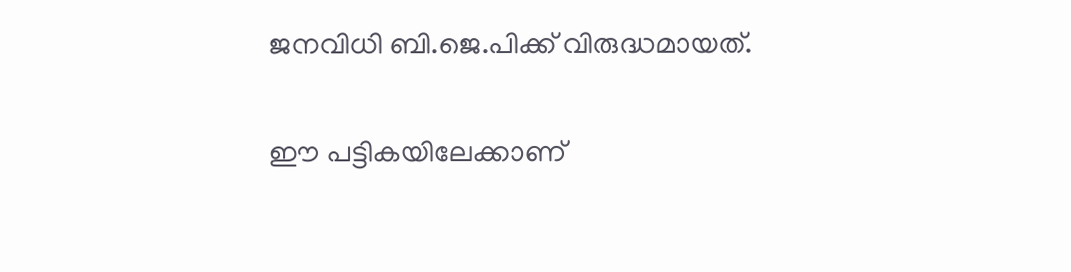ജനവിധി ബി.ജെ.പിക്ക് വിരുദ്ധമായത്.

ഈ പട്ടികയിലേക്കാണ്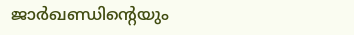ജാര്‍ഖണ്ഡിന്റെയും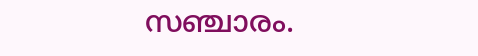സഞ്ചാരം.